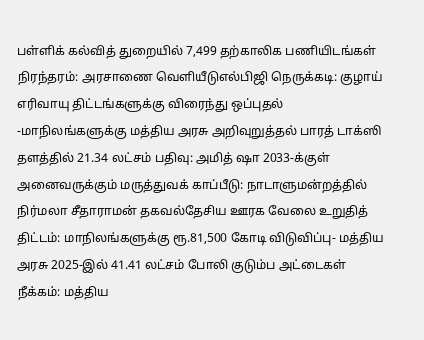பள்ளிக் கல்வித் துறையில் 7,499 தற்காலிக பணியிடங்கள் நிரந்தரம்: அரசாணை வெளியீடுஎல்பிஜி நெருக்கடி: குழாய் எரிவாயு திட்டங்களுக்கு விரைந்து ஒப்புதல் -மாநிலங்களுக்கு மத்திய அரசு அறிவுறுத்தல் பாரத் டாக்ஸி தளத்தில் 21.34 லட்சம் பதிவு: அமித் ஷா 2033-க்குள் அனைவருக்கும் மருத்துவக் காப்பீடு: நாடாளுமன்றத்தில் நிர்மலா சீதாராமன் தகவல்தேசிய ஊரக வேலை உறுதித் திட்டம்: மாநிலங்களுக்கு ரூ.81,500 கோடி விடுவிப்பு- மத்திய அரசு 2025-இல் 41.41 லட்சம் போலி குடும்ப அட்டைகள் நீக்கம்: மத்திய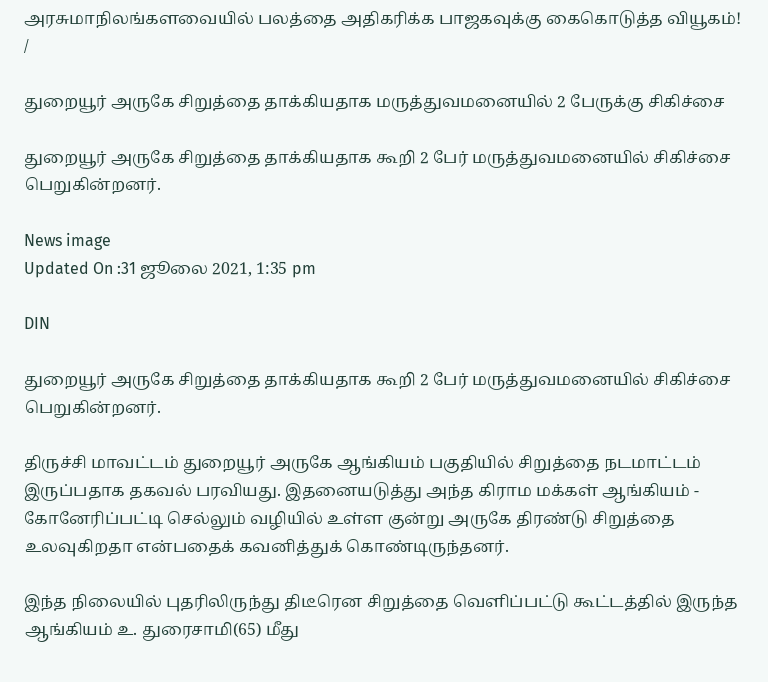அரசுமாநிலங்களவையில் பலத்தை அதிகரிக்க பாஜகவுக்கு கைகொடுத்த வியூகம்!
/

துறையூர் அருகே சிறுத்தை தாக்கியதாக மருத்துவமனையில் 2 பேருக்கு சிகிச்சை

துறையூர் அருகே சிறுத்தை தாக்கியதாக கூறி 2 பேர் மருத்துவமனையில் சிகிச்சை பெறுகின்றனர்.

News image
Updated On :31 ஜூலை 2021, 1:35 pm

DIN

துறையூர் அருகே சிறுத்தை தாக்கியதாக கூறி 2 பேர் மருத்துவமனையில் சிகிச்சை பெறுகின்றனர்.

திருச்சி மாவட்டம் துறையூர் அருகே ஆங்கியம் பகுதியில் சிறுத்தை நடமாட்டம் இருப்பதாக தகவல் பரவியது. இதனையடுத்து அந்த கிராம மக்கள் ஆங்கியம் - கோனேரிப்பட்டி செல்லும் வழியில் உள்ள குன்று அருகே திரண்டு சிறுத்தை உலவுகிறதா என்பதைக் கவனித்துக் கொண்டிருந்தனர்.

இந்த நிலையில் புதரிலிருந்து திடீரென சிறுத்தை வெளிப்பட்டு கூட்டத்தில் இருந்த ஆங்கியம் உ. துரைசாமி(65) மீது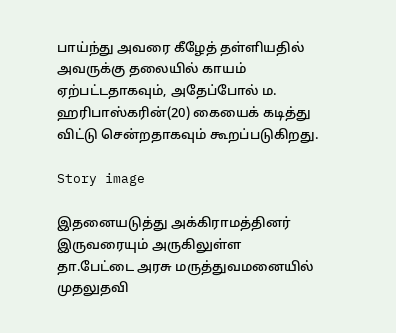பாய்ந்து அவரை கீழேத் தள்ளியதில் அவருக்கு தலையில் காயம் ஏற்பட்டதாகவும், அதேப்போல் ம. ஹரிபாஸ்கரின்(20) கையைக் கடித்து விட்டு சென்றதாகவும் கூறப்படுகிறது.

Story image

இதனையடுத்து அக்கிராமத்தினர் இருவரையும் அருகிலுள்ள தா.பேட்டை அரசு மருத்துவமனையில் முதலுதவி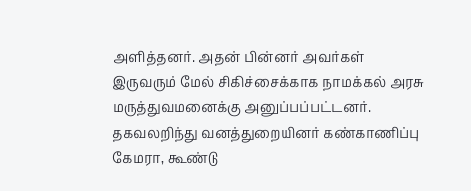அளித்தனர். அதன் பின்னர் அவர்கள் இருவரும் மேல் சிகிச்சைக்காக நாமக்கல் அரசு மருத்துவமனைக்கு அனுப்பப்பட்டனர். தகவலறிந்து வனத்துறையினர் கண்காணிப்பு கேமரா, கூண்டு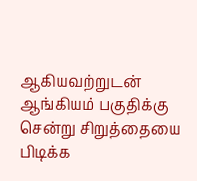ஆகியவற்றுடன் ஆங்கியம் பகுதிக்கு சென்று சிறுத்தையை பிடிக்க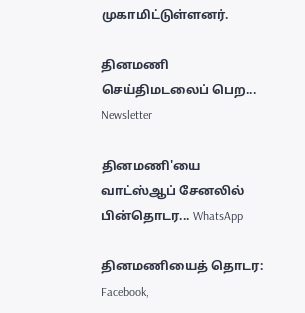முகாமிட்டுள்ளனர்.

தினமணி செய்திமடலைப் பெற... Newsletter

தினமணி'யை வாட்ஸ்ஆப் சேனலில் பின்தொடர... WhatsApp

தினமணியைத் தொடர: Facebook,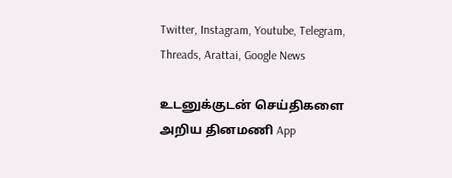Twitter, Instagram, Youtube, Telegram, Threads, Arattai, Google News

உடனுக்குடன் செய்திகளை அறிய தினமணி App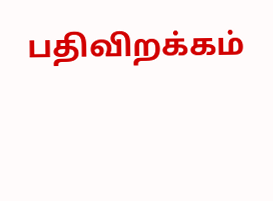பதிவிறக்கம்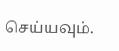செய்யவும்.